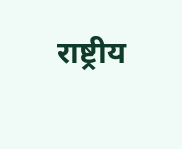राष्ट्रीय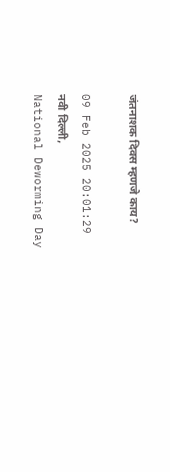जंतनाशक दिवस म्हणजे काय?

09 Feb 2025 20:01:29
नवी दिल्ली,
National Deworming Day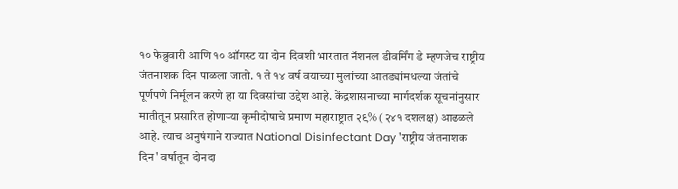१० फेब्रुवारी आणि १० ऑगस्ट या दोन दिवशी भारतात नॅशनल डीवर्मिंग डे म्हणजेच राष्ट्रीय जंतनाशक दिन पाळला जातो. १ ते १४ वर्ष वयाच्या मुलांच्या आतड्यांमधल्या जंतांचे पूर्णपणे निर्मूलन करणे हा या दिवसांचा उद्देश आहे. केंद्रशासनाच्या मार्गदर्शक सूचनांनुसार मातीतून प्रसारित होणाऱ्या कृमीदोषाचे प्रमाण महाराष्ट्रात २९% (२४१ दशलक्ष) आढळले आहे. त्याच अनुषंगाने राज्यात National Disinfectant Day 'राष्ट्रीय जंतनाशक दिन' वर्षातून दोनदा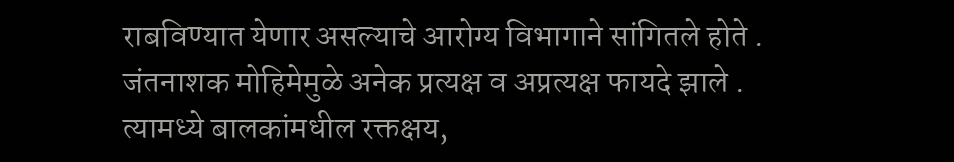राबविण्यात येणार असल्याचे आरोग्य विभागाने सांगितले होते . जंतनाशक मोहिमेमुळे अनेक प्रत्यक्ष व अप्रत्यक्ष फायदे झाले . त्यामध्ये बालकांमधील रक्तक्षय,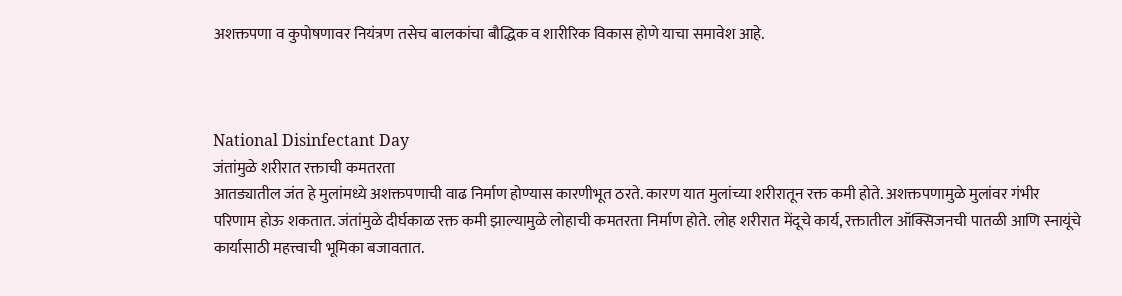अशक्तपणा व कुपोषणावर नियंत्रण तसेच बालकांचा बौद्धिक व शारीरिक विकास होणे याचा समावेश आहे.



National Disinfectant Day
जंतांमुळे शरीरात रक्ताची कमतरता
आतड्यातील जंत हे मुलांमध्ये अशक्तपणाची वाढ निर्माण होण्यास कारणीभूत ठरते. कारण यात मुलांच्या शरीरातून रक्त कमी होते. अशक्तपणामुळे मुलांवर गंभीर परिणाम होऊ शकतात. जंतांमुळे दीर्घकाळ रक्त कमी झाल्यामुळे लोहाची कमतरता निर्माण होते. लोह शरीरात मेंदूचे कार्य, रक्तातील ऑक्सिजनची पातळी आणि स्नायूंचे कार्यासाठी महत्त्वाची भूमिका बजावतात.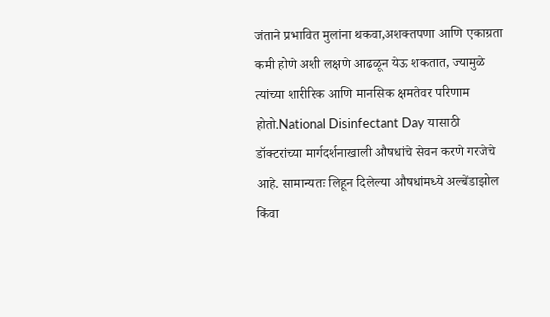जंताने प्रभावित मुलांना थकवा,अशक्तपणा आणि एकाग्रता कमी होणे अशी लक्षणे आढळून येऊ शकतात, ज्यामुळे त्यांच्या शारीरिक आणि मानसिक क्षमतेवर परिणाम होतो.National Disinfectant Day यासाठी डॉक्टरांच्या मार्गदर्शनाखाली औषधांचे सेवन करणे गरजेचे आहे. सामान्यतः लिहून दिलेल्या औषधांमध्ये अल्बेंडाझोल किंवा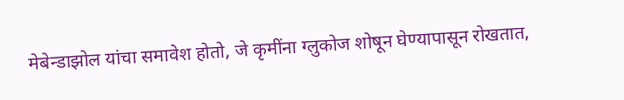मेबेन्डाझोल यांचा समावेश होतो, जे कृमींना ग्लुकोज शोषून घेण्यापासून रोखतात,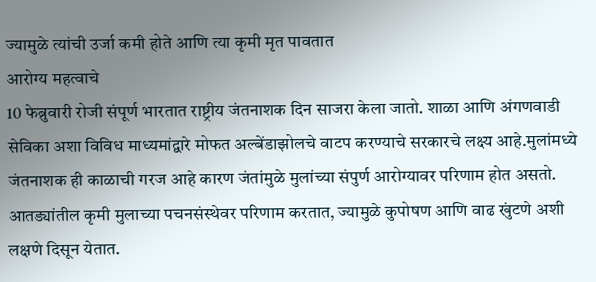ज्यामुळे त्यांची उर्जा कमी होते आणि त्या कृमी मृत पावतात
आरोग्य महत्वाचे
10 फेब्रुवारी रोजी संपूर्ण भारतात राष्ट्रीय जंतनाशक दिन साजरा केला जातो. शाळा आणि अंगणवाडी सेविका अशा विविध माध्यमांद्वारे मोफत अल्बेंडाझोलचे वाटप करण्याचे सरकारचे लक्ष्य आहे.मुलांमध्ये जंतनाशक ही काळाची गरज आहे कारण जंतांमुळे मुलांच्या संपुर्ण आरोग्यावर परिणाम होत असतो. आतड्यांतील कृमी मुलाच्या पचनसंस्थेवर परिणाम करतात, ज्यामुळे कुपोषण आणि वाढ खुंटणे अशी लक्षणे दिसून येतात.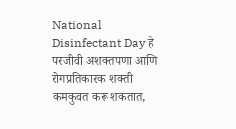National Disinfectant Day हे परजीवी अशक्तपणा आणि रोगप्रतिकारक शक्ती कमकुवत करू शकतात,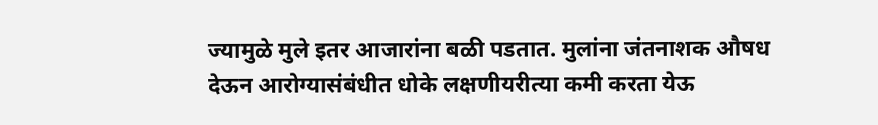ज्यामुळे मुले इतर आजारांना बळी पडतात. मुलांना जंतनाशक औषध देऊन आरोग्यासंबंधीत धोके लक्षणीयरीत्या कमी करता येऊ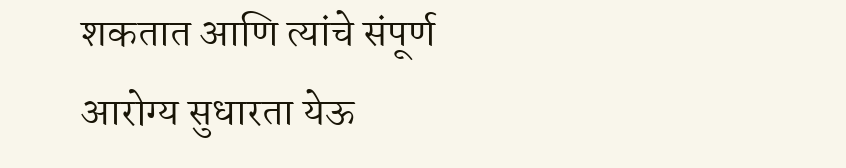शकतात आणि त्यांचे संपूर्ण आरोग्य सुधारता येऊ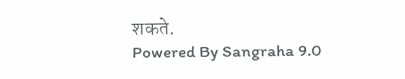शकते.
Powered By Sangraha 9.0